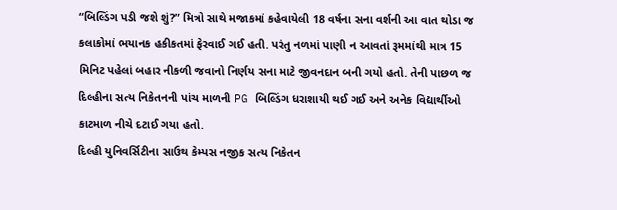“બિલ્ડિંગ પડી જશે શું?” મિત્રો સાથે મજાકમાં કહેવાયેલી 18 વર્ષના સના વર્શની આ વાત થોડા જ કલાકોમાં ભયાનક હકીકતમાં ફેરવાઈ ગઈ હતી. પરંતુ નળમાં પાણી ન આવતાં રૂમમાંથી માત્ર 15 મિનિટ પહેલાં બહાર નીકળી જવાનો નિર્ણય સના માટે જીવનદાન બની ગયો હતો. તેની પાછળ જ દિલ્હીના સત્ય નિકેતનની પાંચ માળની PG બિલ્ડિંગ ધરાશાયી થઈ ગઈ અને અનેક વિદ્યાર્થીઓ કાટમાળ નીચે દટાઈ ગયા હતો.
દિલ્હી યુનિવર્સિટીના સાઉથ કેમ્પસ નજીક સત્ય નિકેતન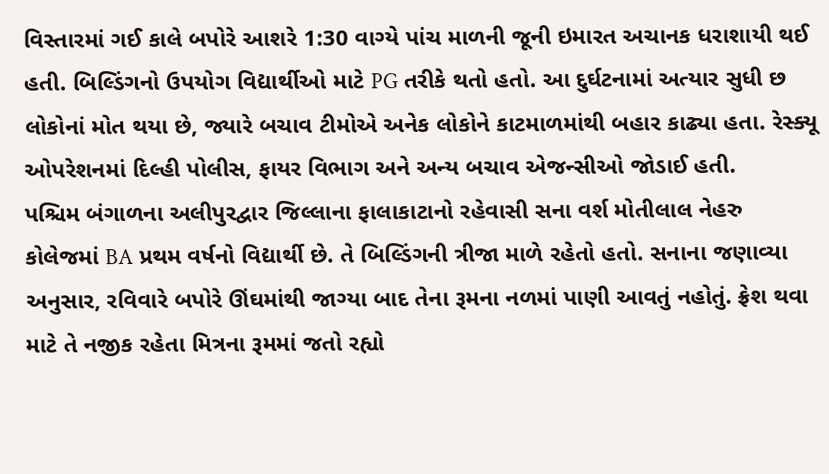વિસ્તારમાં ગઈ કાલે બપોરે આશરે 1:30 વાગ્યે પાંચ માળની જૂની ઇમારત અચાનક ધરાશાયી થઈ હતી. બિલ્ડિંગનો ઉપયોગ વિદ્યાર્થીઓ માટે PG તરીકે થતો હતો. આ દુર્ઘટનામાં અત્યાર સુધી છ લોકોનાં મોત થયા છે, જ્યારે બચાવ ટીમોએ અનેક લોકોને કાટમાળમાંથી બહાર કાઢ્યા હતા. રેસ્ક્યૂ ઓપરેશનમાં દિલ્હી પોલીસ, ફાયર વિભાગ અને અન્ય બચાવ એજન્સીઓ જોડાઈ હતી.
પશ્ચિમ બંગાળના અલીપુરદ્વાર જિલ્લાના ફાલાકાટાનો રહેવાસી સના વર્શ મોતીલાલ નેહરુ કોલેજમાં BA પ્રથમ વર્ષનો વિદ્યાર્થી છે. તે બિલ્ડિંગની ત્રીજા માળે રહેતો હતો. સનાના જણાવ્યા અનુસાર, રવિવારે બપોરે ઊંઘમાંથી જાગ્યા બાદ તેના રૂમના નળમાં પાણી આવતું નહોતું. ફ્રેશ થવા માટે તે નજીક રહેતા મિત્રના રૂમમાં જતો રહ્યો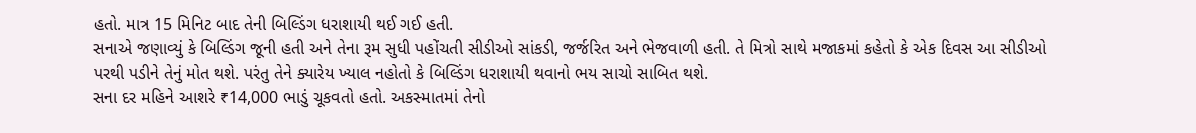હતો. માત્ર 15 મિનિટ બાદ તેની બિલ્ડિંગ ધરાશાયી થઈ ગઈ હતી.
સનાએ જણાવ્યું કે બિલ્ડિંગ જૂની હતી અને તેના રૂમ સુધી પહોંચતી સીડીઓ સાંકડી, જર્જરિત અને ભેજવાળી હતી. તે મિત્રો સાથે મજાકમાં કહેતો કે એક દિવસ આ સીડીઓ પરથી પડીને તેનું મોત થશે. પરંતુ તેને ક્યારેય ખ્યાલ નહોતો કે બિલ્ડિંગ ધરાશાયી થવાનો ભય સાચો સાબિત થશે.
સના દર મહિને આશરે ₹14,000 ભાડું ચૂકવતો હતો. અકસ્માતમાં તેનો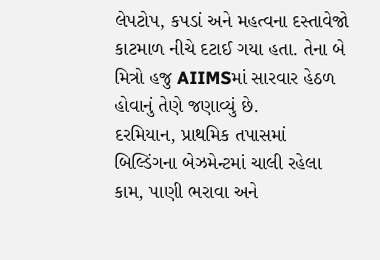લેપટોપ, કપડાં અને મહત્વના દસ્તાવેજો કાટમાળ નીચે દટાઈ ગયા હતા. તેના બે મિત્રો હજુ AIIMSમાં સારવાર હેઠળ હોવાનું તેણે જણાવ્યું છે.
દરમિયાન, પ્રાથમિક તપાસમાં બિલ્ડિંગના બેઝમેન્ટમાં ચાલી રહેલા કામ, પાણી ભરાવા અને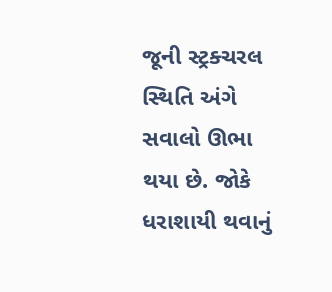જૂની સ્ટ્રક્ચરલ સ્થિતિ અંગે સવાલો ઊભા થયા છે. જોકે ધરાશાયી થવાનું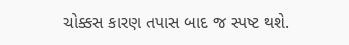ચોક્કસ કારણ તપાસ બાદ જ સ્પષ્ટ થશે.